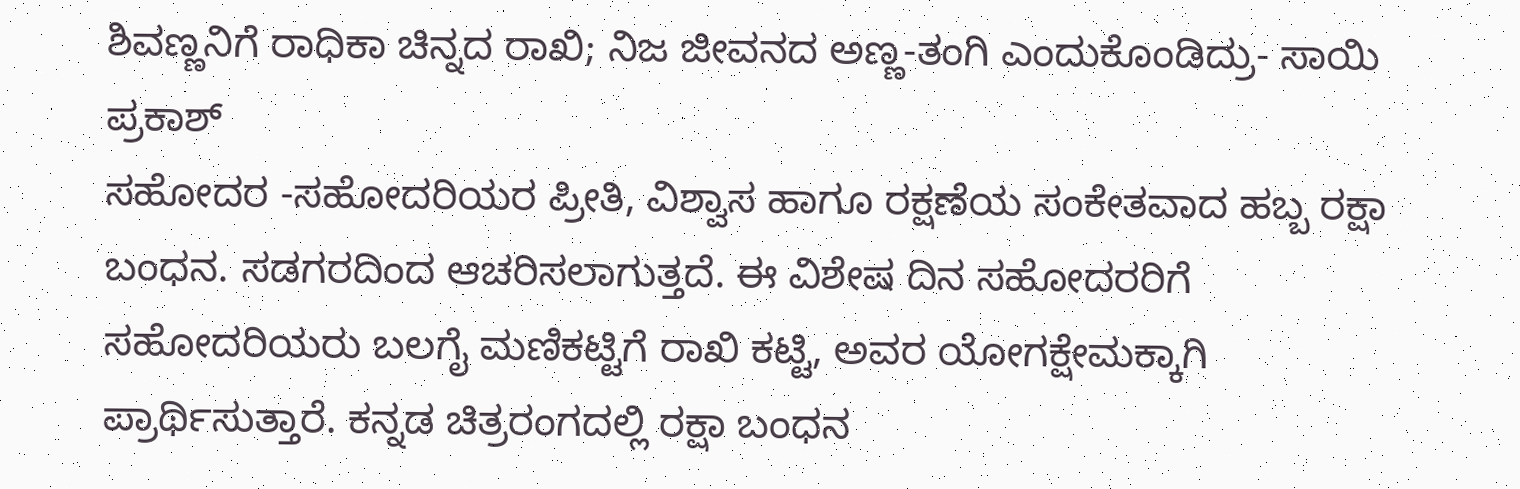ಶಿವಣ್ಣನಿಗೆ ರಾಧಿಕಾ ಚಿನ್ನದ ರಾಖಿ; ನಿಜ ಜೀವನದ ಅಣ್ಣ-ತಂಗಿ ಎಂದುಕೊಂಡಿದ್ರು- ಸಾಯಿ ಪ್ರಕಾಶ್
ಸಹೋದರ -ಸಹೋದರಿಯರ ಪ್ರೀತಿ, ವಿಶ್ವಾಸ ಹಾಗೂ ರಕ್ಷಣೆಯ ಸಂಕೇತವಾದ ಹಬ್ಬ ರಕ್ಷಾ ಬಂಧನ. ಸಡಗರದಿಂದ ಆಚರಿಸಲಾಗುತ್ತದೆ. ಈ ವಿಶೇಷ ದಿನ ಸಹೋದರರಿಗೆ ಸಹೋದರಿಯರು ಬಲಗೈ ಮಣಿಕಟ್ಟಿಗೆ ರಾಖಿ ಕಟ್ಟಿ, ಅವರ ಯೋಗಕ್ಷೇಮಕ್ಕಾಗಿ ಪ್ರಾರ್ಥಿಸುತ್ತಾರೆ. ಕನ್ನಡ ಚಿತ್ರರಂಗದಲ್ಲಿ ರಕ್ಷಾ ಬಂಧನ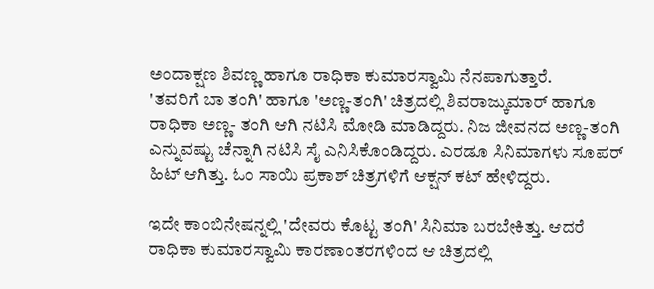ಅಂದಾಕ್ಷಣ ಶಿವಣ್ಣ ಹಾಗೂ ರಾಧಿಕಾ ಕುಮಾರಸ್ವಾಮಿ ನೆನಪಾಗುತ್ತಾರೆ.
'ತವರಿಗೆ ಬಾ ತಂಗಿ' ಹಾಗೂ 'ಅಣ್ಣ-ತಂಗಿ' ಚಿತ್ರದಲ್ಲಿ ಶಿವರಾಜ್ಕುಮಾರ್ ಹಾಗೂ ರಾಧಿಕಾ ಅಣ್ಣ- ತಂಗಿ ಆಗಿ ನಟಿಸಿ ಮೋಡಿ ಮಾಡಿದ್ದರು. ನಿಜ ಜೀವನದ ಅಣ್ಣ-ತಂಗಿ ಎನ್ನುವಷ್ಟು ಚೆನ್ನಾಗಿ ನಟಿಸಿ ಸೈ ಎನಿಸಿಕೊಂಡಿದ್ದರು. ಎರಡೂ ಸಿನಿಮಾಗಳು ಸೂಪರ್ ಹಿಟ್ ಆಗಿತ್ತು. ಓಂ ಸಾಯಿ ಪ್ರಕಾಶ್ ಚಿತ್ರಗಳಿಗೆ ಆಕ್ಷನ್ ಕಟ್ ಹೇಳಿದ್ದರು.

ಇದೇ ಕಾಂಬಿನೇಷನ್ನಲ್ಲಿ 'ದೇವರು ಕೊಟ್ಟ ತಂಗಿ' ಸಿನಿಮಾ ಬರಬೇಕಿತ್ತು. ಆದರೆ ರಾಧಿಕಾ ಕುಮಾರಸ್ವಾಮಿ ಕಾರಣಾಂತರಗಳಿಂದ ಆ ಚಿತ್ರದಲ್ಲಿ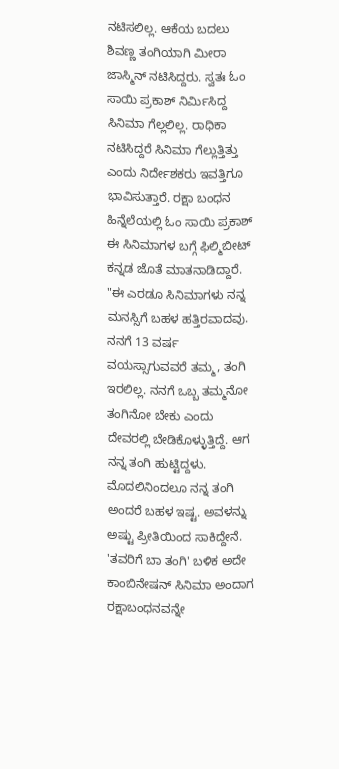ನಟಿಸಲಿಲ್ಲ. ಆಕೆಯ ಬದಲು ಶಿವಣ್ಣ ತಂಗಿಯಾಗಿ ಮೀರಾ ಜಾಸ್ಮಿನ್ ನಟಿಸಿದ್ದರು. ಸ್ವತಃ ಓಂ ಸಾಯಿ ಪ್ರಕಾಶ್ ನಿರ್ಮಿಸಿದ್ದ ಸಿನಿಮಾ ಗೆಲ್ಲಲಿಲ್ಲ. ರಾಧಿಕಾ ನಟಿಸಿದ್ದರೆ ಸಿನಿಮಾ ಗೆಲ್ಲುತ್ತಿತ್ತು ಎಂದು ನಿರ್ದೇಶಕರು ಇವತ್ತಿಗೂ ಭಾವಿಸುತ್ತಾರೆ. ರಕ್ಷಾ ಬಂಧನ ಹಿನ್ನೆಲೆಯಲ್ಲಿ ಓಂ ಸಾಯಿ ಪ್ರಕಾಶ್ ಈ ಸಿನಿಮಾಗಳ ಬಗ್ಗೆ ಫಿಲ್ಮಿಬೀಟ್ ಕನ್ನಡ ಜೊತೆ ಮಾತನಾಡಿದ್ದಾರೆ.
"ಈ ಎರಡೂ ಸಿನಿಮಾಗಳು ನನ್ನ ಮನಸ್ಸಿಗೆ ಬಹಳ ಹತ್ತಿರವಾದವು. ನನಗೆ 13 ವರ್ಷ ವಯಸ್ಸಾಗುವವರೆ ತಮ್ಮ, ತಂಗಿ ಇರಲಿಲ್ಲ. ನನಗೆ ಒಬ್ಬ ತಮ್ಮನೋ ತಂಗಿನೋ ಬೇಕು ಎಂದು ದೇವರಲ್ಲಿ ಬೇಡಿಕೊಳ್ಳುತ್ತಿದ್ದೆ. ಆಗ ನನ್ನ ತಂಗಿ ಹುಟ್ಟಿದ್ದಳು. ಮೊದಲಿನಿಂದಲೂ ನನ್ನ ತಂಗಿ ಅಂದರೆ ಬಹಳ ಇಷ್ಟ. ಅವಳನ್ನು ಅಷ್ಟು ಪ್ರೀತಿಯಿಂದ ಸಾಕಿದ್ದೇನೆ. 'ತವರಿಗೆ ಬಾ ತಂಗಿ' ಬಳಿಕ ಅದೇ ಕಾಂಬಿನೇಷನ್ ಸಿನಿಮಾ ಅಂದಾಗ ರಕ್ಷಾಬಂಧನವನ್ನೇ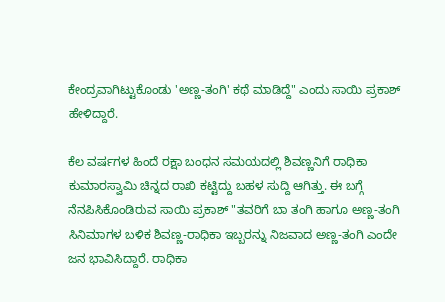ಕೇಂದ್ರವಾಗಿಟ್ಟುಕೊಂಡು 'ಅಣ್ಣ-ತಂಗಿ' ಕಥೆ ಮಾಡಿದ್ದೆ" ಎಂದು ಸಾಯಿ ಪ್ರಕಾಶ್ ಹೇಳಿದ್ದಾರೆ.

ಕೆಲ ವರ್ಷಗಳ ಹಿಂದೆ ರಕ್ಷಾ ಬಂಧನ ಸಮಯದಲ್ಲಿ ಶಿವಣ್ಣನಿಗೆ ರಾಧಿಕಾ ಕುಮಾರಸ್ವಾಮಿ ಚಿನ್ನದ ರಾಖಿ ಕಟ್ಟಿದ್ದು ಬಹಳ ಸುದ್ದಿ ಆಗಿತ್ತು. ಈ ಬಗ್ಗೆ ನೆನಪಿಸಿಕೊಂಡಿರುವ ಸಾಯಿ ಪ್ರಕಾಶ್ "ತವರಿಗೆ ಬಾ ತಂಗಿ ಹಾಗೂ ಅಣ್ಣ-ತಂಗಿ ಸಿನಿಮಾಗಳ ಬಳಿಕ ಶಿವಣ್ಣ-ರಾಧಿಕಾ ಇಬ್ಬರನ್ನು ನಿಜವಾದ ಅಣ್ಣ-ತಂಗಿ ಎಂದೇ ಜನ ಭಾವಿಸಿದ್ದಾರೆ. ರಾಧಿಕಾ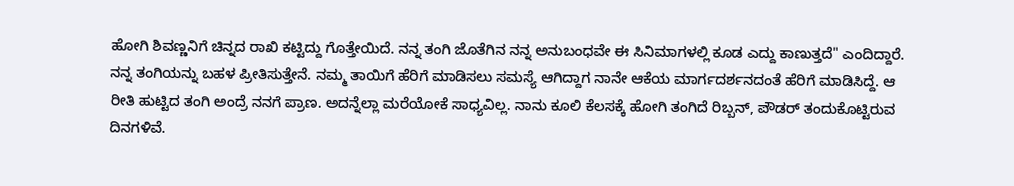ಹೋಗಿ ಶಿವಣ್ಣನಿಗೆ ಚಿನ್ನದ ರಾಖಿ ಕಟ್ಟಿದ್ದು ಗೊತ್ತೇಯಿದೆ. ನನ್ನ ತಂಗಿ ಜೊತೆಗಿನ ನನ್ನ ಅನುಬಂಧವೇ ಈ ಸಿನಿಮಾಗಳಲ್ಲಿ ಕೂಡ ಎದ್ದು ಕಾಣುತ್ತದೆ" ಎಂದಿದ್ದಾರೆ.
ನನ್ನ ತಂಗಿಯನ್ನು ಬಹಳ ಪ್ರೀತಿಸುತ್ತೇನೆ. ನಮ್ಮ ತಾಯಿಗೆ ಹೆರಿಗೆ ಮಾಡಿಸಲು ಸಮಸ್ಯೆ ಆಗಿದ್ದಾಗ ನಾನೇ ಆಕೆಯ ಮಾರ್ಗದರ್ಶನದಂತೆ ಹೆರಿಗೆ ಮಾಡಿಸಿದ್ದೆ. ಆ ರೀತಿ ಹುಟ್ಟಿದ ತಂಗಿ ಅಂದ್ರೆ ನನಗೆ ಪ್ರಾಣ. ಅದನ್ನೆಲ್ಲಾ ಮರೆಯೋಕೆ ಸಾಧ್ಯವಿಲ್ಲ. ನಾನು ಕೂಲಿ ಕೆಲಸಕ್ಕೆ ಹೋಗಿ ತಂಗಿದೆ ರಿಬ್ಬನ್, ಪೌಡರ್ ತಂದುಕೊಟ್ಟಿರುವ ದಿನಗಳಿವೆ.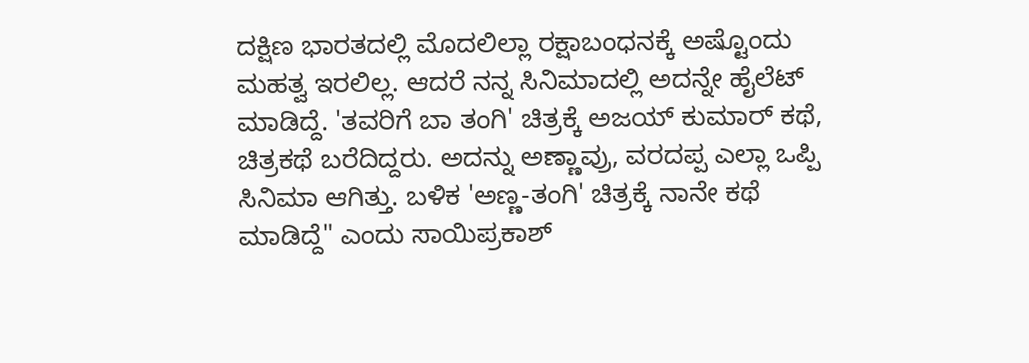ದಕ್ಷಿಣ ಭಾರತದಲ್ಲಿ ಮೊದಲಿಲ್ಲಾ ರಕ್ಷಾಬಂಧನಕ್ಕೆ ಅಷ್ಟೊಂದು ಮಹತ್ವ ಇರಲಿಲ್ಲ. ಆದರೆ ನನ್ನ ಸಿನಿಮಾದಲ್ಲಿ ಅದನ್ನೇ ಹೈಲೆಟ್ ಮಾಡಿದ್ದೆ. 'ತವರಿಗೆ ಬಾ ತಂಗಿ' ಚಿತ್ರಕ್ಕೆ ಅಜಯ್ ಕುಮಾರ್ ಕಥೆ, ಚಿತ್ರಕಥೆ ಬರೆದಿದ್ದರು. ಅದನ್ನು ಅಣ್ಣಾವ್ರು, ವರದಪ್ಪ ಎಲ್ಲಾ ಒಪ್ಪಿ ಸಿನಿಮಾ ಆಗಿತ್ತು. ಬಳಿಕ 'ಅಣ್ಣ-ತಂಗಿ' ಚಿತ್ರಕ್ಕೆ ನಾನೇ ಕಥೆ ಮಾಡಿದ್ದೆ" ಎಂದು ಸಾಯಿಪ್ರಕಾಶ್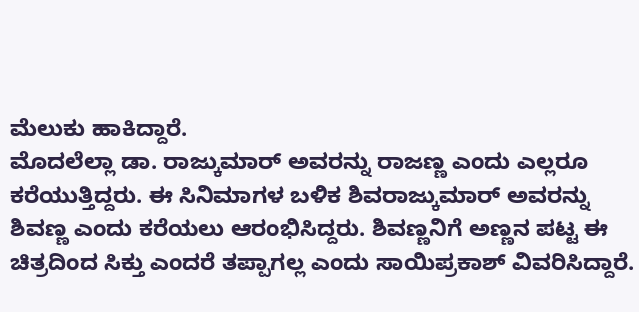ಮೆಲುಕು ಹಾಕಿದ್ದಾರೆ.
ಮೊದಲೆಲ್ಲಾ ಡಾ. ರಾಜ್ಕುಮಾರ್ ಅವರನ್ನು ರಾಜಣ್ಣ ಎಂದು ಎಲ್ಲರೂ ಕರೆಯುತ್ತಿದ್ದರು. ಈ ಸಿನಿಮಾಗಳ ಬಳಿಕ ಶಿವರಾಜ್ಕುಮಾರ್ ಅವರನ್ನು ಶಿವಣ್ಣ ಎಂದು ಕರೆಯಲು ಆರಂಭಿಸಿದ್ದರು. ಶಿವಣ್ಣನಿಗೆ ಅಣ್ಣನ ಪಟ್ಟ ಈ ಚಿತ್ರದಿಂದ ಸಿಕ್ತು ಎಂದರೆ ತಪ್ಪಾಗಲ್ಲ ಎಂದು ಸಾಯಿಪ್ರಕಾಶ್ ವಿವರಿಸಿದ್ದಾರೆ.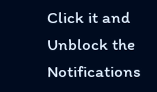Click it and Unblock the Notifications